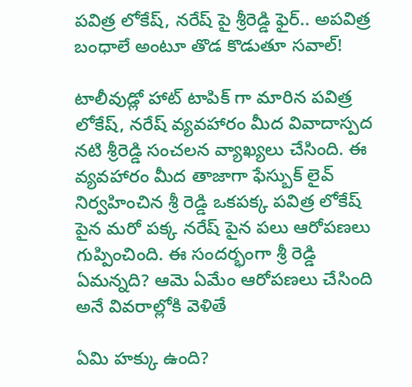పవిత్ర లోకేష్, నరేష్ పై శ్రీరెడ్డి ఫైర్.. అపవిత్ర బంధాలే అంటూ తొడ కొడుతూ సవాల్!

టాలీవుడ్లో హాట్ టాపిక్ గా మారిన పవిత్ర లోకేష్, నరేష్ వ్యవహారం మీద వివాదాస్పద నటి శ్రీరెడ్డి సంచలన వ్యాఖ్యలు చేసింది. ఈ వ్యవహారం మీద తాజాగా ఫేస్బుక్ లైవ్ నిర్వహించిన శ్రీ రెడ్డి ఒకపక్క పవిత్ర లోకేష్ పైన మరో పక్క నరేష్ పైన పలు ఆరోపణలు గుప్పించింది. ఈ సందర్భంగా శ్రీ రెడ్డి ఏమన్నది? ఆమె ఏమేం ఆరోపణలు చేసింది అనే వివరాల్లోకి వెళితే

ఏమి హక్కు ఉంది?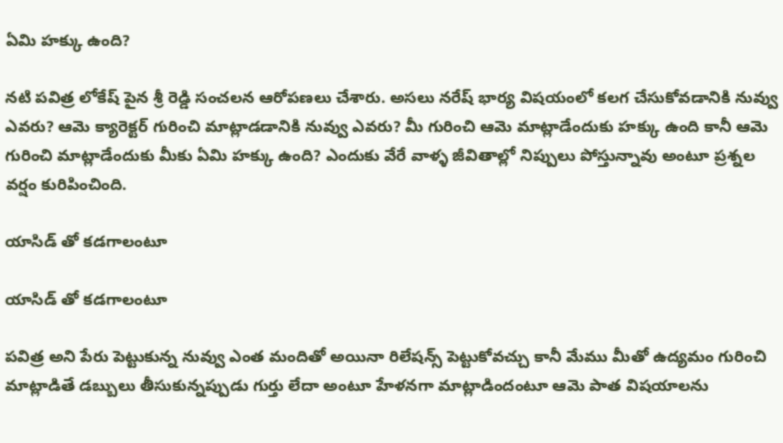ఏమి హక్కు ఉంది?

నటి పవిత్ర లోకేష్ పైన శ్రీ రెడ్డి సంచలన ఆరోపణలు చేశారు. అసలు నరేష్ భార్య విషయంలో కలగ చేసుకోవడానికి నువ్వు ఎవరు? ఆమె క్యారెక్టర్ గురించి మాట్లాడడానికి నువ్వు ఎవరు? మీ గురించి ఆమె మాట్లాడేందుకు హక్కు ఉంది కానీ ఆమె గురించి మాట్లాడేందుకు మీకు ఏమి హక్కు ఉంది? ఎందుకు వేరే వాళ్ళ జీవితాల్లో నిప్పులు పోస్తున్నావు అంటూ ప్రశ్నల వర్షం కురిపించింది.

యాసిడ్ తో కడగాలంటూ

యాసిడ్ తో కడగాలంటూ

పవిత్ర అని పేరు పెట్టుకున్న నువ్వు ఎంత మందితో అయినా రిలేషన్స్ పెట్టుకోవచ్చు కానీ మేము మీతో ఉద్యమం గురించి మాట్లాడితే డబ్బులు తీసుకున్నప్పుడు గుర్తు లేదా అంటూ హేళనగా మాట్లాడిందంటూ ఆమె పాత విషయాలను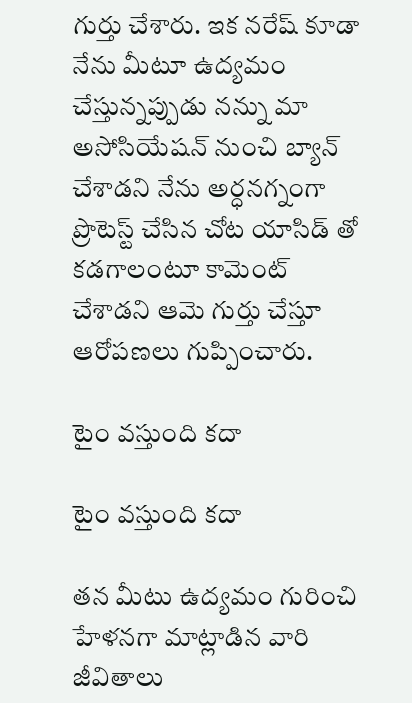గుర్తు చేశారు. ఇక నరేష్ కూడా నేను మీటూ ఉద్యమం చేస్తున్నప్పుడు నన్ను మా అసోసియేషన్ నుంచి బ్యాన్ చేశాడని నేను అర్ధనగ్నంగా ప్రొటెస్ట్ చేసిన చోట యాసిడ్ తో కడగాలంటూ కామెంట్ చేశాడని ఆమె గుర్తు చేస్తూ ఆరోపణలు గుప్పించారు.

టైం వస్తుంది కదా

టైం వస్తుంది కదా

తన మీటు ఉద్యమం గురించి హేళనగా మాట్లాడిన వారి జీవితాలు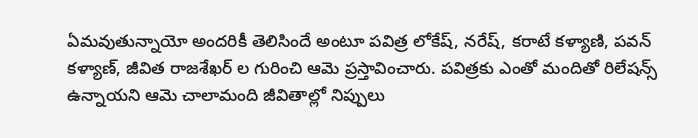ఏమవుతున్నాయో అందరికీ తెలిసిందే అంటూ పవిత్ర లోకేష్, నరేష్, కరాటే కళ్యాణి, పవన్ కళ్యాణ్, జీవిత రాజశేఖర్ ల గురించి ఆమె ప్రస్తావించారు. పవిత్రకు ఎంతో మందితో రిలేషన్స్ ఉన్నాయని ఆమె చాలామంది జీవితాల్లో నిప్పులు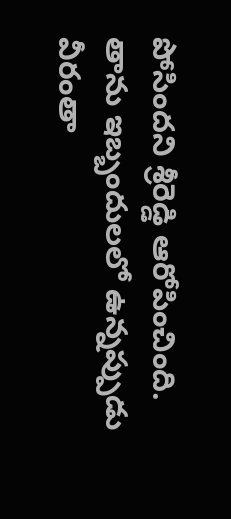పోసిందని శ్రీరెడ్డి ఆరోపించింది. తాను ఇబ్బందులలో ఉన్నప్పుడు వీరంతా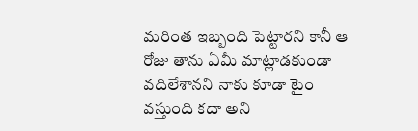మరింత ఇబ్బంది పెట్టారని కానీ ఆ రోజు తాను ఏమీ మాట్లాడకుండా వదిలేశానని నాకు కూడా టైం వస్తుంది కదా అని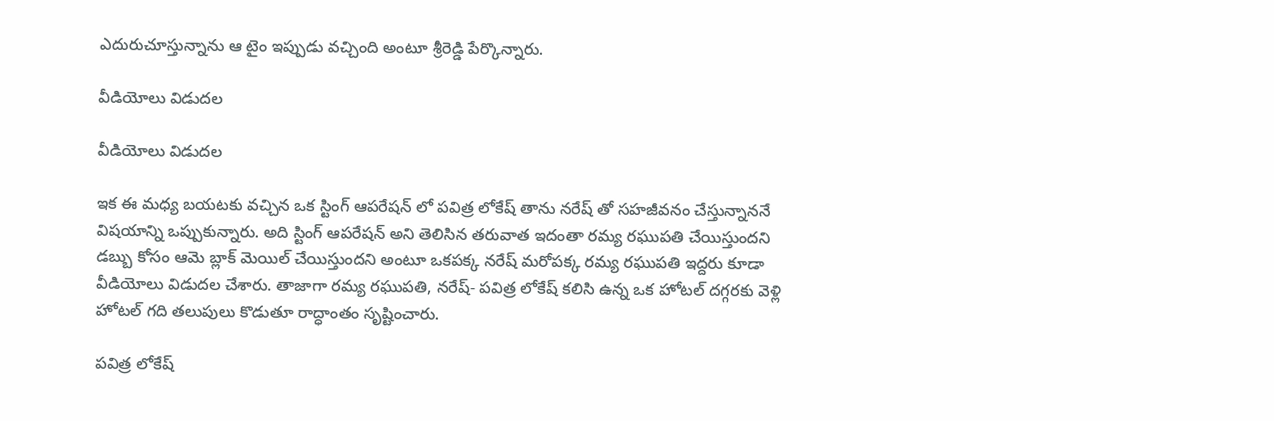ఎదురుచూస్తున్నాను ఆ టైం ఇప్పుడు వచ్చింది అంటూ శ్రీరెడ్డి పేర్కొన్నారు.

వీడియోలు విడుదల

వీడియోలు విడుదల

ఇక ఈ మధ్య బయటకు వచ్చిన ఒక స్టింగ్ ఆపరేషన్ లో పవిత్ర లోకేష్ తాను నరేష్ తో సహజీవనం చేస్తున్నాననే విషయాన్ని ఒప్పుకున్నారు. అది స్టింగ్ ఆపరేషన్ అని తెలిసిన తరువాత ఇదంతా రమ్య రఘుపతి చేయిస్తుందని డబ్బు కోసం ఆమె బ్లాక్ మెయిల్ చేయిస్తుందని అంటూ ఒకపక్క నరేష్ మరోపక్క రమ్య రఘుపతి ఇద్దరు కూడా వీడియోలు విడుదల చేశారు. తాజాగా రమ్య రఘుపతి, నరేష్- పవిత్ర లోకేష్ కలిసి ఉన్న ఒక హోటల్ దగ్గరకు వెళ్లి హోటల్ గది తలుపులు కొడుతూ రాద్ధాంతం సృష్టించారు.

పవిత్ర లోకేష్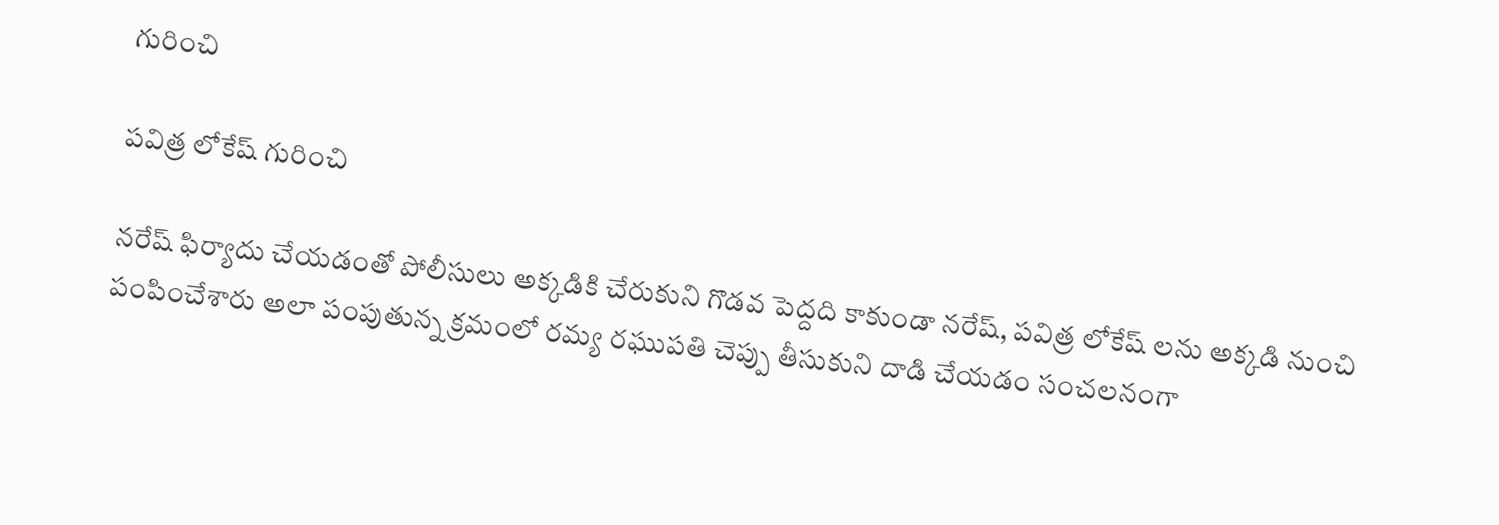గురించి

పవిత్ర లోకేష్ గురించి

నరేష్ ఫిర్యాదు చేయడంతో పోలీసులు అక్కడికి చేరుకుని గొడవ పెద్దది కాకుండా నరేష్, పవిత్ర లోకేష్ లను అక్కడి నుంచి పంపించేశారు అలా పంపుతున్న క్రమంలో రమ్య రఘుపతి చెప్పు తీసుకుని దాడి చేయడం సంచలనంగా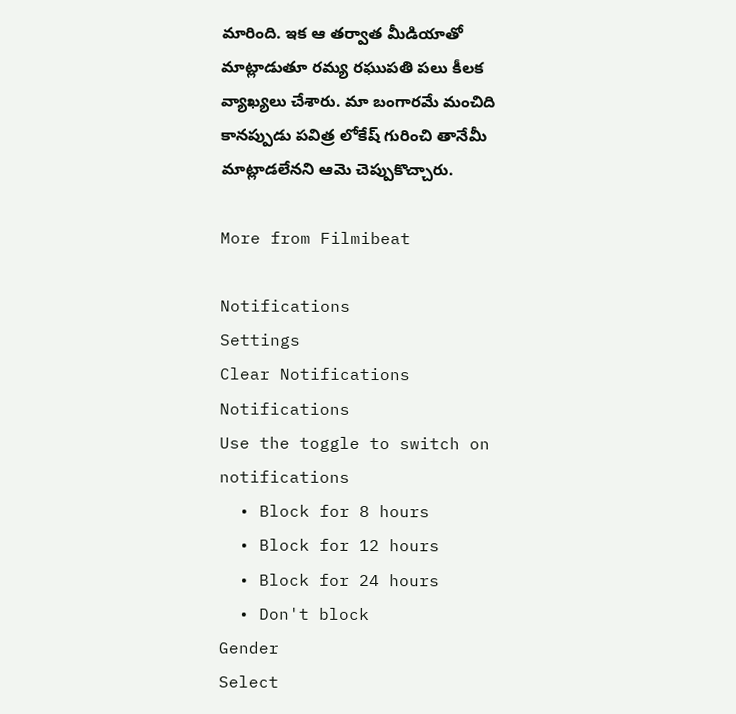మారింది. ఇక ఆ తర్వాత మీడియాతో మాట్లాడుతూ రమ్య రఘుపతి పలు కీలక వ్యాఖ్యలు చేశారు. మా బంగారమే మంచిది కానప్పుడు పవిత్ర లోకేష్ గురించి తానేమీ మాట్లాడలేనని ఆమె చెప్పుకొచ్చారు.

More from Filmibeat

Notifications
Settings
Clear Notifications
Notifications
Use the toggle to switch on notifications
  • Block for 8 hours
  • Block for 12 hours
  • Block for 24 hours
  • Don't block
Gender
Select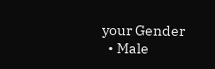your Gender
  • Male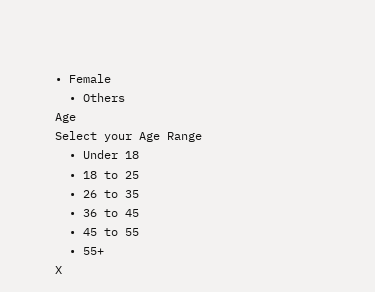• Female
  • Others
Age
Select your Age Range
  • Under 18
  • 18 to 25
  • 26 to 35
  • 36 to 45
  • 45 to 55
  • 55+
X